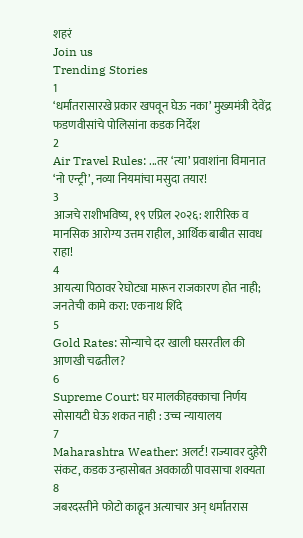शहरं
Join us
Trending Stories
1
‘धर्मांतरासारखे प्रकार खपवून घेऊ नका’ मुख्यमंत्री देवेंद्र फडणवीसांचे पोलिसांना कडक निर्देश
2
Air Travel Rules: ...तर ‘त्या’ प्रवाशांना विमानात ‘नो एन्ट्री’, नव्या नियमांचा मसुदा तयार!
3
आजचे राशीभविष्य, १९ एप्रिल २०२६: शारीरिक व मानसिक आरोग्य उत्तम राहील, आर्थिक बाबीत सावध राहा!
4
आयत्या पिठावर रेघोट्या मारून राजकारण होत नाही; जनतेची कामे करा: एकनाथ शिंदे
5
Gold Rates: सोन्याचे दर खाली घसरतील की आणखी चढतील?
6
Supreme Court: घर मालकीहक्काचा निर्णय सोसायटी घेऊ शकत नाही : उच्च न्यायालय
7
Maharashtra Weather: अलर्ट! राज्यावर दुहेरी संकट, कडक उन्हासोबत अवकाळी पावसाचा शक्यता
8
जबरदस्तीने फोटो काढून अत्याचार अन् धर्मांतरास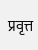प्रवृत्त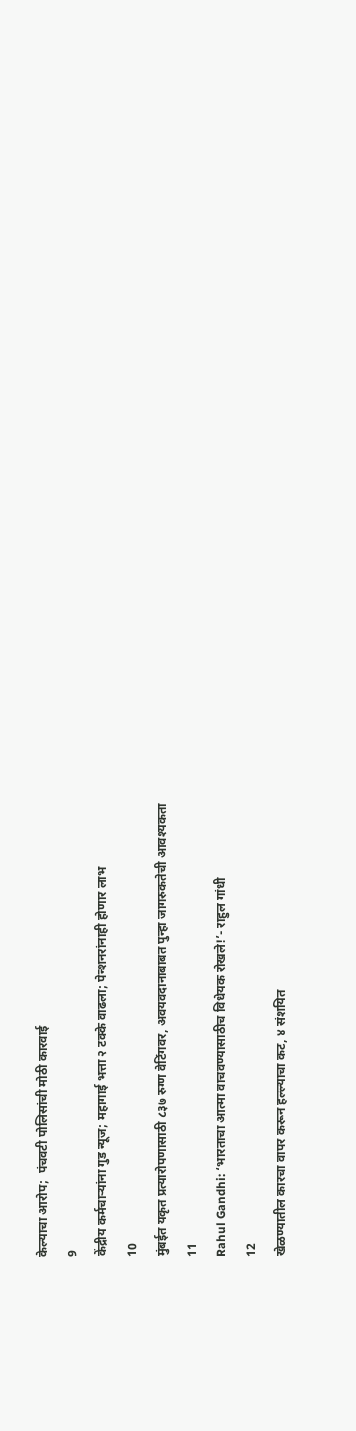केल्याचा आरोप;  पंचवटी पोलिसांची मोठी कारवाई
9
केंद्रीय कर्मचाऱ्यांना गुड न्यूज; महागाई भत्ता २ टक्के वाढला; पेन्शनरांनाही होणार लाभ
10
मुंबईत यकृत प्रत्यारोपणासाठी ८३७ रुग्ण वेटिंगवर, अवयवदानाबाबत पुन्हा जागरुकतेची आवश्यकता
11
Rahul Gandhi: ‘भारताचा आत्मा वाचवण्यासाठीच विधेयक रोखले!’- राहुल गांधी
12
खेळण्यातील कारचा वापर करून हल्ल्याचा कट, ४ संशयित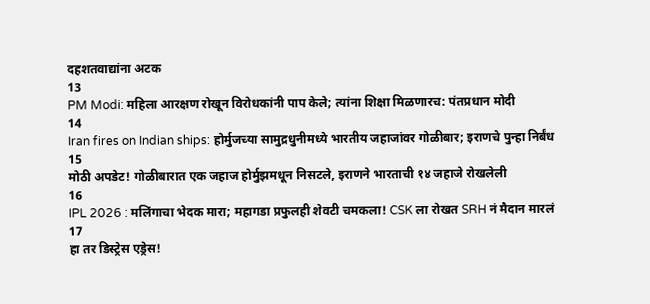दहशतवाद्यांना अटक
13
PM Modi: महिला आरक्षण रोखून विरोधकांनी पाप केले; त्यांना शिक्षा मिळणारच: पंतप्रधान मोदी
14
Iran fires on Indian ships: होर्मुजच्या सामुद्रधुनीमध्ये भारतीय जहाजांवर गोळीबार; इराणचे पुन्हा निर्बंध
15
मोठी अपडेट! गोळीबारात एक जहाज होर्मुझमधून निसटले, इराणने भारताची १४ जहाजे रोखलेली
16
IPL 2026 : मलिंगाचा भेदक मारा; महागडा प्रफुलही शेवटी चमकला! CSK ला रोखत SRH नं मैदान मारलं
17
हा तर डिस्ट्रेस एड्रेस!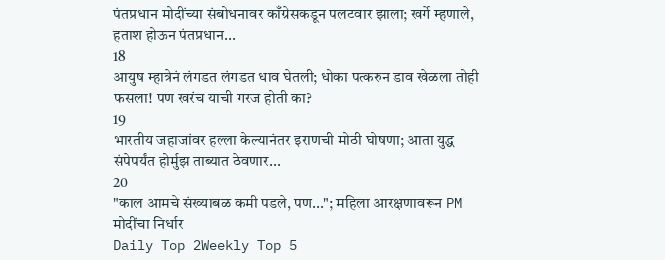पंतप्रधान मोदींच्या संबोधनावर काँग्रेसकडून पलटवार झाला; खर्गे म्हणाले, हताश होऊन पंतप्रधान...
18
आयुष म्हात्रेनं लंगडत लंगडत धाव घेतली; धोका पत्करुन डाव खेळला तोही फसला! पण खरंच याची गरज होती का?
19
भारतीय जहाजांवर हल्ला केल्यानंतर इराणची मोठी घोषणा; आता युद्ध संपेपर्यंत होर्मुझ ताब्यात ठेवणार...
20
"काल आमचे संख्याबळ कमी पडले, पण..."; महिला आरक्षणावरून PM मोदींचा निर्धार
Daily Top 2Weekly Top 5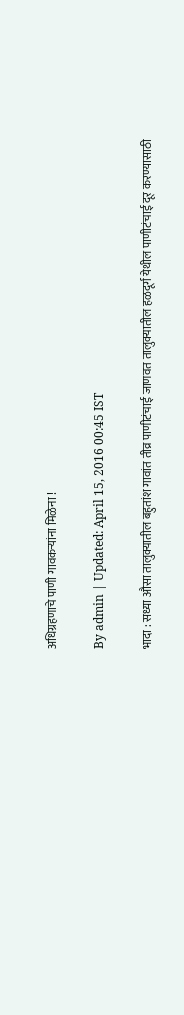अधिग्रहणाचे पाणी गावकऱ्यांना मिळेना !

By admin | Updated: April 15, 2016 00:45 IST

भादा : सध्या औसा तालुक्यातील बहुतांश गावांत तीव्र पाणीटंचाई जाणवत तालुक्यातील हळदूर्ग येथील पाणीटंचाई दूर करण्यासाठी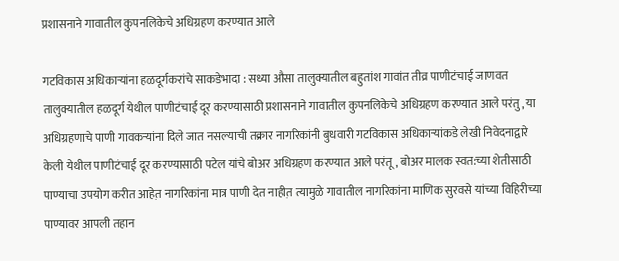प्रशासनाने गावातील कुपनलिकेचे अधिग्रहण करण्यात आले

गटविकास अधिकाऱ्यांना हळदूर्गकरांचे साकडेभादा : सध्या औसा तालुक्यातील बहुतांश गावांत तीव्र पाणीटंचाई जाणवत तालुक्यातील हळदूर्ग येथील पाणीटंचाई दूर करण्यासाठी प्रशासनाने गावातील कुपनलिकेचे अधिग्रहण करण्यात आले परंतु, या अधिग्रहणाचे पाणी गावकऱ्यांना दिले जात नसल्याची तक्रार नागरिकांनी बुधवारी गटविकास अधिकाऱ्यांकडे लेखी निवेदनाद्वारे केली येथील पाणीटंचाई दूर करण्यासाठी पटेल यांचे बोअर अधिग्रहण करण्यात आले परंतू, बोअर मालक स्वत:च्या शेतीसाठी पाण्याचा उपयोग करीत आहेत़ नागरिकांना मात्र पाणी देत नाहीत़ त्यामुळे गावातील नागरिकांना माणिक सुरवसे यांच्या विहिरीच्या पाण्यावर आपली तहान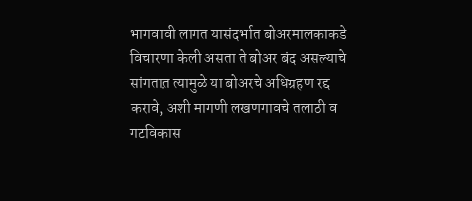भागवावी लागत यासंदर्भात बोअरमालकाकडे विचारणा केली असता ते बोअर बंद असल्याचे सांगतात़ त्यामुळे या बोअरचे अधिग्रहण रद्द करावे, अशी मागणी लखणगावचे तलाठी व गटविकास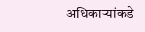अधिकाऱ्यांकडे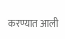करण्यात आली